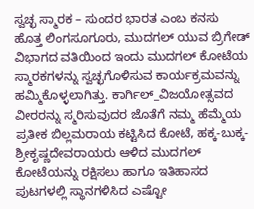ಸ್ವಚ್ಛ ಸ್ಮಾರಕ – ಸುಂದರ ಭಾರತ ಎಂಬ ಕನಸು ಹೊತ್ತ ಲಿಂಗಸೂಗೂರು, ಮುದಗಲ್ ಯುವ ಬ್ರಿಗೇಡ್ ವಿಭಾಗದ ವತಿಯಿಂದ ಇಂದು ಮುದಗಲ್ ಕೋಟೆಯ ಸ್ಮಾರಕಗಳನ್ನು ಸ್ವಚ್ಛಗೊಳಿಸುವ ಕಾರ್ಯಕ್ರಮವನ್ನು ಹಮ್ಮಿಕೊಳ್ಳಲಾಗಿತ್ತು. ಕಾರ್ಗಿಲ್_ವಿಜಯೋತ್ಸವದ ವೀರರನ್ನು ಸ್ಮರಿಸುವುದರ ಜೊತೆಗೆ ನಮ್ಮ ಹೆಮ್ಮೆಯ ಪ್ರತೀಕ ಬಿಲ್ಲಮರಾಯ ಕಟ್ಟಿಸಿದ ಕೋಟೆ, ಹಕ್ಕ-ಬುಕ್ಕ-ಶ್ರೀಕೃಷ್ಣದೇವರಾಯರು ಆಳಿದ ಮುದಗಲ್ ಕೋಟೆಯನ್ನು ರಕ್ಷಿಸಲು ಹಾಗೂ ಇತಿಹಾಸದ ಪುಟಗಳಲ್ಲಿ ಸ್ಥಾನಗಳಿಸಿದ ಎಷ್ಟೋ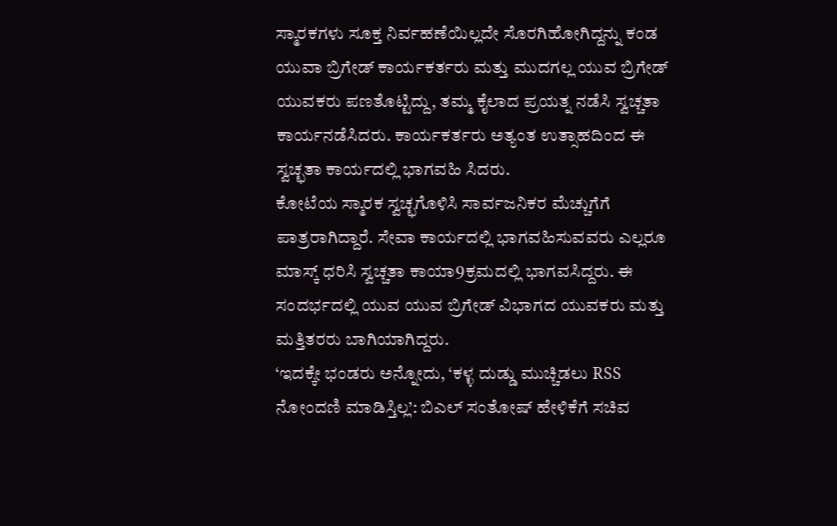ಸ್ಮಾರಕಗಳು ಸೂಕ್ತ ನಿರ್ವಹಣೆಯಿಲ್ಲದೇ ಸೊರಗಿಹೋಗಿದ್ದನ್ನು ಕಂಡ ಯುವಾ ಬ್ರಿಗೇಡ್ ಕಾರ್ಯಕರ್ತರು ಮತ್ತು ಮುದಗಲ್ಲ ಯುವ ಬ್ರಿಗೇಡ್ ಯುವಕರು ಪಣತೊಟ್ಟಿದ್ದು, ತಮ್ಮ ಕೈಲಾದ ಪ್ರಯತ್ನ ನಡೆಸಿ ಸ್ವಚ್ಚತಾ ಕಾರ್ಯನಡೆಸಿದರು. ಕಾರ್ಯಕರ್ತರು ಅತ್ಯಂತ ಉತ್ಸಾಹದಿಂದ ಈ ಸ್ವಚ್ಛತಾ ಕಾರ್ಯದಲ್ಲಿ ಭಾಗವಹಿ ಸಿದರು.
ಕೋಟೆಯ ಸ್ಮಾರಕ ಸ್ವಚ್ಛಗೊಳಿಸಿ ಸಾರ್ವಜನಿಕರ ಮೆಚ್ಚುಗೆಗೆ ಪಾತ್ರರಾಗಿದ್ದಾರೆ. ಸೇವಾ ಕಾರ್ಯದಲ್ಲಿ ಭಾಗವಹಿಸುವವರು ಎಲ್ಲರೂ ಮಾಸ್ಕ್ ಧರಿಸಿ ಸ್ವಚ್ಚತಾ ಕಾಯಾ9ಕ್ರಮದಲ್ಲಿ ಭಾಗವಸಿದ್ದರು. ಈ ಸಂದರ್ಭದಲ್ಲಿ ಯುವ ಯುವ ಬ್ರಿಗೇಡ್ ವಿಭಾಗದ ಯುವಕರು ಮತ್ತು ಮತ್ತಿತರರು ಬಾಗಿಯಾಗಿದ್ದರು.
‘ಇದಕ್ಕೇ ಭಂಡರು ಅನ್ನೋದು, ‘ಕಳ್ಳ ದುಡ್ಡು ಮುಚ್ಚಿಡಲು RSS ನೋಂದಣಿ ಮಾಡಿಸ್ತಿಲ್ಲ’: ಬಿಎಲ್ ಸಂತೋಷ್ ಹೇಳಿಕೆಗೆ ಸಚಿವ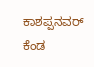ಕಾಶಪ್ಪನವರ್ ಕೆಂಡ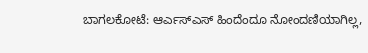ಬಾಗಲಕೋಟೆ: ಆರ್ಎಸ್ಎಸ್ ಹಿಂದೆಂದೂ ನೋಂದಣಿಯಾಗಿಲ್ಲ,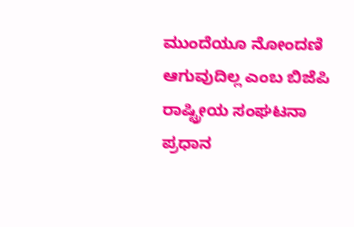ಮುಂದೆಯೂ ನೋಂದಣಿ ಆಗುವುದಿಲ್ಲ ಎಂಬ ಬಿಜೆಪಿ ರಾಷ್ಟ್ರೀಯ ಸಂಘಟನಾ ಪ್ರಧಾನ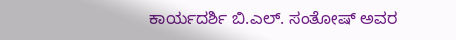ಕಾರ್ಯದರ್ಶಿ ಬಿ.ಎಲ್. ಸಂತೋಷ್ ಅವರ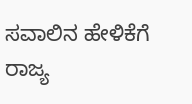ಸವಾಲಿನ ಹೇಳಿಕೆಗೆ ರಾಜ್ಯ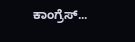ಕಾಂಗ್ರೆಸ್...